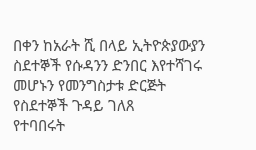በቀን ከአራት ሺ በላይ ኢትዮጵያውያን ስደተኞች የሱዳንን ድንበር እየተሻገሩ መሆኑን የመንግስታቱ ድርጅት የስደተኞች ጉዳይ ገለጸ
የተባበሩት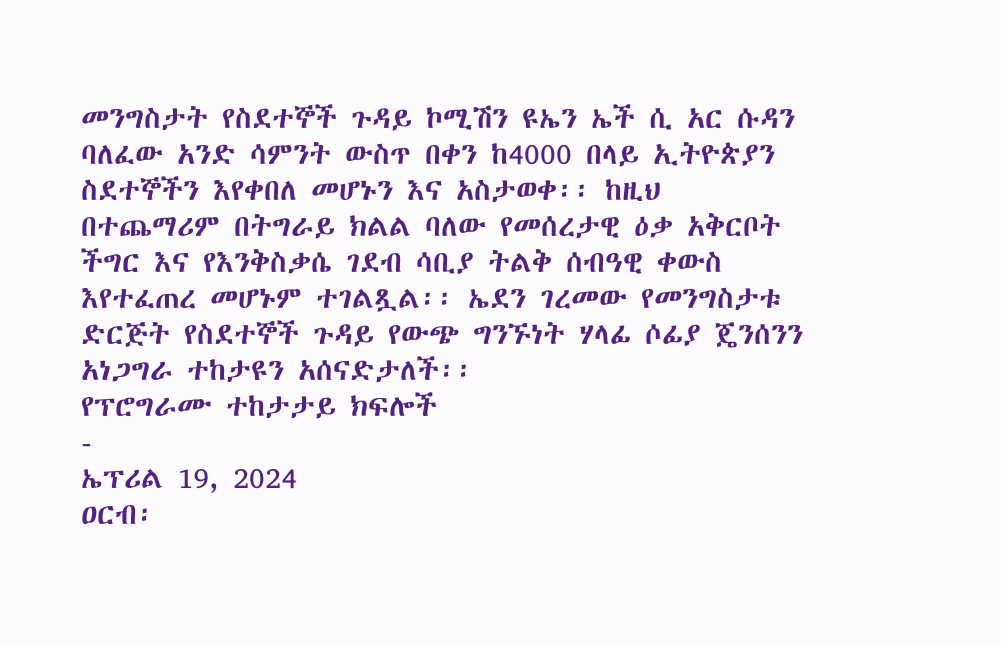መንግስታት የስደተኞች ጉዳይ ኮሚሽን ዩኤን ኤች ሲ አር ሱዳን ባለፈው አንድ ሳምንት ውስጥ በቀን ከ4000 በላይ ኢትዮጵያን ስደተኞችን እየቀበለ መሆኑን እና አስታወቀ፡፡ ከዚህ በተጨማሪም በትግራይ ክልል ባለው የመሰረታዊ ዕቃ አቅርቦት ችግር እና የእንቅስቃሴ ገደብ ሳቢያ ትልቅ ሰብዓዊ ቀውስ እየተፈጠረ መሆኑም ተገልጿል፡፡ ኤደን ገረመው የመንግስታቱ ድርጅት የስደተኞች ጉዳይ የውጭ ግንኙነት ሃላፊ ሶፊያ ጄንሰንን አነጋግራ ተከታዩን አሰናድታለች፡፡
የፕሮግራሙ ተከታታይ ክፍሎች
-
ኤፕሪል 19, 2024
ዐርብ፡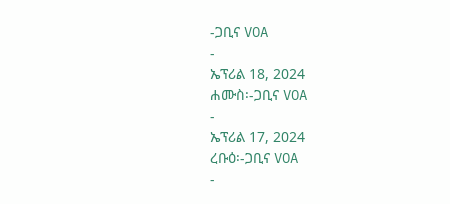-ጋቢና VOA
-
ኤፕሪል 18, 2024
ሐሙስ፡-ጋቢና VOA
-
ኤፕሪል 17, 2024
ረቡዕ፡-ጋቢና VOA
-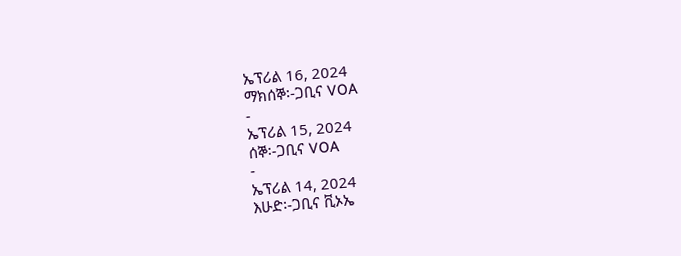ኤፕሪል 16, 2024
ማክሰኞ፡-ጋቢና VOA
-
ኤፕሪል 15, 2024
ሰኞ፡-ጋቢና VOA
-
ኤፕሪል 14, 2024
እሁድ፡-ጋቢና ቪኦኤ